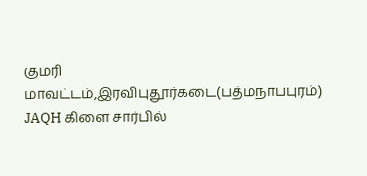குமரி மாவட்டம்,இரவிபுதூர்கடை(பத்மநாபபுரம்) JAQH கிளை சார்பில்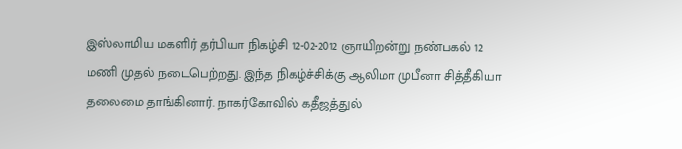இஸ்லாமிய மகளிர் தர்பியா நிகழ்சி 12-02-2012 ஞாயிறன்று நண்பகல் 12 மணி முதல் நடைபெற்றது. இந்த நிகழ்ச்சிக்கு ஆலிமா முபீனா சித்தீகியா தலைமை தாங்கினார். நாகர்கோவில் கதீஜத்துல்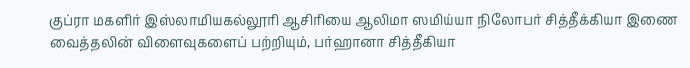குப்ரா மகளிர் இஸ்லாமியகல்லூரி ஆசிரியை ஆலிமா ஸமிய்யா நிலோபர் சித்தீக்கியா இணை வைத்தலின் விளைவுகளைப் பற்றியும், பர்ஹானா சித்தீகியா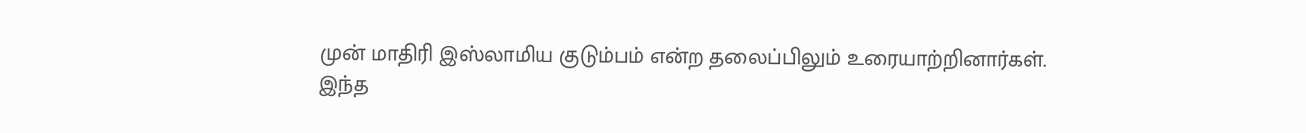முன் மாதிரி இஸ்லாமிய குடும்பம் என்ற தலைப்பிலும் உரையாற்றினார்கள்.
இந்த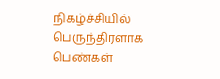நிகழ்ச்சியில் பெருந்திரளாக பெண்கள்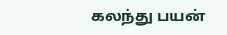கலந்து பயன்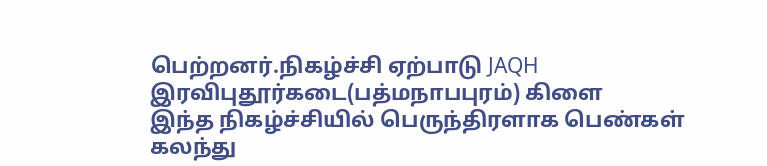பெற்றனர்.நிகழ்ச்சி ஏற்பாடு JAQH இரவிபுதூர்கடை(பத்மநாபபுரம்) கிளை
இந்த நிகழ்ச்சியில் பெருந்திரளாக பெண்கள் கலந்து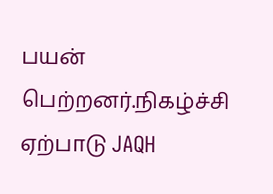பயன் பெற்றனர்.நிகழ்ச்சி ஏற்பாடு JAQH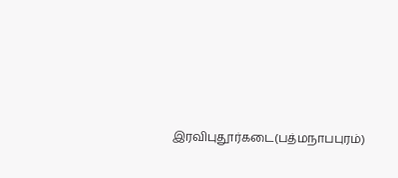இரவிபுதூர்கடை(பத்மநாபபுரம்)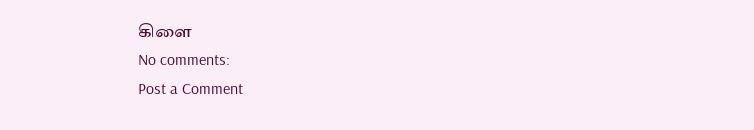கிளை
No comments:
Post a Comment